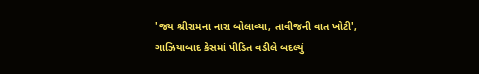'જય શ્રીરામના નારા બોલાવ્યા, તાવીજની વાત ખોટી', ગાઝિયાબાદ કેસમાં પીડિત વડીલે બદલ્યું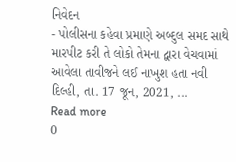નિવેદન
- પોલીસના કહેવા પ્રમાણે અબ્દુલ સમદ સાથે મારપીટ કરી તે લોકો તેમના દ્વારા વેચવામાં આવેલા તાવીજને લઈ નાખુશ હતા નવી દિલ્હી, તા. 17 જૂન, 2021, ...
Read more
0